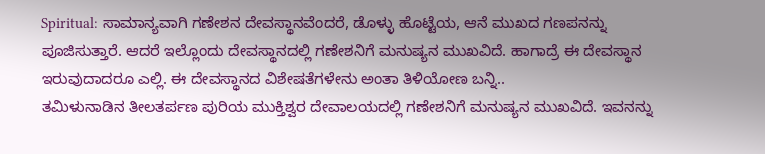Spiritual: ಸಾಮಾನ್ಯವಾಗಿ ಗಣೇಶನ ದೇವಸ್ಥಾನವೆಂದರೆ, ಡೊಳ್ಳು ಹೊಟ್ಟೆಯ, ಆನೆ ಮುಖದ ಗಣಪನನ್ನು ಪೂಜಿಸುತ್ತಾರೆ. ಆದರೆ ಇಲ್ಲೊಂದು ದೇವಸ್ಥಾನದಲ್ಲಿ ಗಣೇಶನಿಗೆ ಮನುಷ್ಯನ ಮುಖವಿದೆ. ಹಾಗಾದ್ರೆ ಈ ದೇವಸ್ಥಾನ ಇರುವುದಾದರೂ ಎಲ್ಲಿ. ಈ ದೇವಸ್ಥಾನದ ವಿಶೇಷತೆಗಳೇನು ಅಂತಾ ತಿಳಿಯೋಣ ಬನ್ನಿ..
ತಮಿಳುನಾಡಿನ ತೀಲತರ್ಪಣ ಪುರಿಯ ಮುಕ್ತಿಶ್ವರ ದೇವಾಲಯದಲ್ಲಿ ಗಣೇಶನಿಗೆ ಮನುಷ್ಯನ ಮುಖವಿದೆ. ಇವನನ್ನು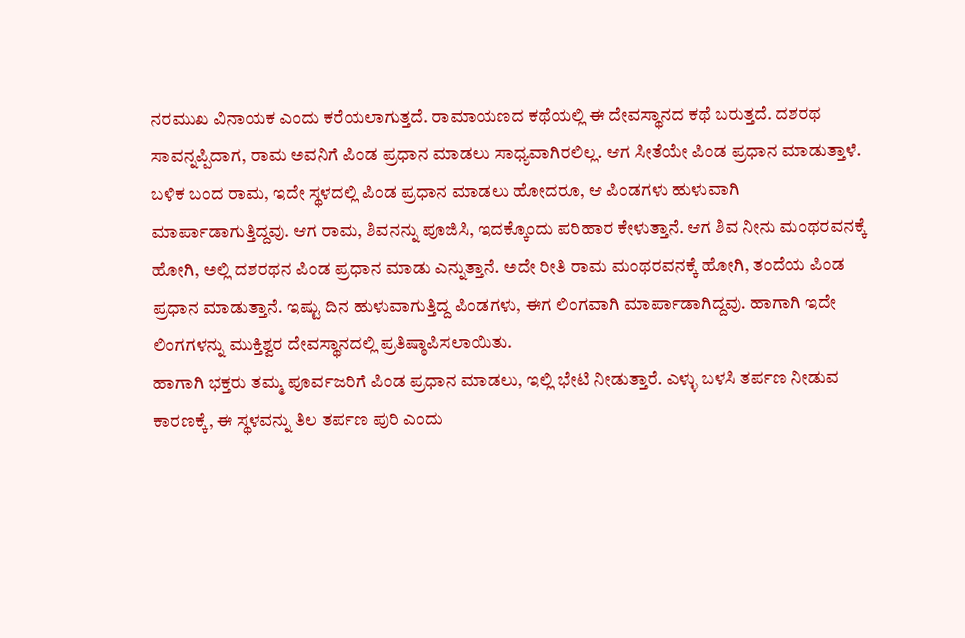ನರಮುಖ ವಿನಾಯಕ ಎಂದು ಕರೆಯಲಾಗುತ್ತದೆ. ರಾಮಾಯಣದ ಕಥೆಯಲ್ಲಿ ಈ ದೇವಸ್ಥಾನದ ಕಥೆ ಬರುತ್ತದೆ. ದಶರಥ ಸಾವನ್ನಪ್ಪಿದಾಗ, ರಾಮ ಅವನಿಗೆ ಪಿಂಡ ಪ್ರಧಾನ ಮಾಡಲು ಸಾಧ್ಯವಾಗಿರಲಿಲ್ಲ. ಆಗ ಸೀತೆಯೇ ಪಿಂಡ ಪ್ರಧಾನ ಮಾಡುತ್ತಾಳೆ.
ಬಳಿಕ ಬಂದ ರಾಮ, ಇದೇ ಸ್ಥಳದಲ್ಲಿ ಪಿಂಡ ಪ್ರಧಾನ ಮಾಡಲು ಹೋದರೂ, ಆ ಪಿಂಡಗಳು ಹುಳುವಾಗಿ ಮಾರ್ಪಾಡಾಗುತ್ತಿದ್ದವು. ಆಗ ರಾಮ, ಶಿವನನ್ನು ಪೂಜಿಸಿ, ಇದಕ್ಕೊಂದು ಪರಿಹಾರ ಕೇಳುತ್ತಾನೆ. ಆಗ ಶಿವ ನೀನು ಮಂಥರವನಕ್ಕೆ ಹೋಗಿ, ಅಲ್ಲಿ ದಶರಥನ ಪಿಂಡ ಪ್ರಧಾನ ಮಾಡು ಎನ್ನುತ್ತಾನೆ. ಅದೇ ರೀತಿ ರಾಮ ಮಂಥರವನಕ್ಕೆ ಹೋಗಿ, ತಂದೆಯ ಪಿಂಡ ಪ್ರಧಾನ ಮಾಡುತ್ತಾನೆ. ಇಷ್ಟು ದಿನ ಹುಳುವಾಗುತ್ತಿದ್ದ ಪಿಂಡಗಳು, ಈಗ ಲಿಂಗವಾಗಿ ಮಾರ್ಪಾಡಾಗಿದ್ದವು. ಹಾಗಾಗಿ ಇದೇ ಲಿಂಗಗಳನ್ನು ಮುಕ್ತಿಶ್ವರ ದೇವಸ್ಥಾನದಲ್ಲಿ ಪ್ರತಿಷ್ಠಾಪಿಸಲಾಯಿತು.
ಹಾಗಾಗಿ ಭಕ್ತರು ತಮ್ಮ ಪೂರ್ವಜರಿಗೆ ಪಿಂಡ ಪ್ರಧಾನ ಮಾಡಲು, ಇಲ್ಲಿ ಭೇಟಿ ನೀಡುತ್ತಾರೆ. ಎಳ್ಳು ಬಳಸಿ ತರ್ಪಣ ನೀಡುವ ಕಾರಣಕ್ಕೆ, ಈ ಸ್ಥಳವನ್ನು ತಿಲ ತರ್ಪಣ ಪುರಿ ಎಂದು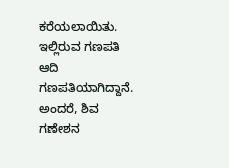ಕರೆಯಲಾಯಿತು. ಇಲ್ಲಿರುವ ಗಣಪತಿ ಆದಿ ಗಣಪತಿಯಾಗಿದ್ದಾನೆ. ಅಂದರೆ, ಶಿವ ಗಣೇಶನ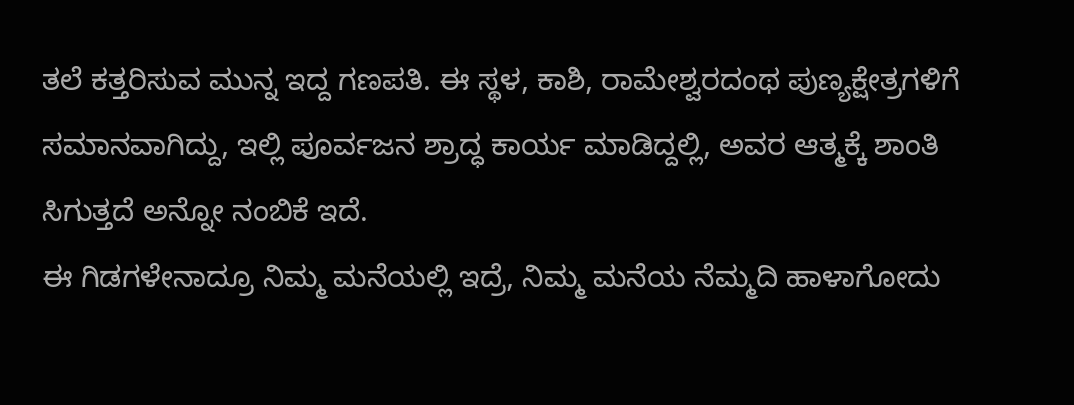ತಲೆ ಕತ್ತರಿಸುವ ಮುನ್ನ ಇದ್ದ ಗಣಪತಿ. ಈ ಸ್ಥಳ, ಕಾಶಿ, ರಾಮೇಶ್ವರದಂಥ ಪುಣ್ಯಕ್ಷೇತ್ರಗಳಿಗೆ ಸಮಾನವಾಗಿದ್ದು, ಇಲ್ಲಿ ಪೂರ್ವಜನ ಶ್ರಾದ್ಧ ಕಾರ್ಯ ಮಾಡಿದ್ದಲ್ಲಿ, ಅವರ ಆತ್ಮಕ್ಕೆ ಶಾಂತಿ ಸಿಗುತ್ತದೆ ಅನ್ನೋ ನಂಬಿಕೆ ಇದೆ.
ಈ ಗಿಡಗಳೇನಾದ್ರೂ ನಿಮ್ಮ ಮನೆಯಲ್ಲಿ ಇದ್ರೆ, ನಿಮ್ಮ ಮನೆಯ ನೆಮ್ಮದಿ ಹಾಳಾಗೋದು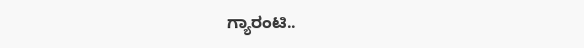ಗ್ಯಾರಂಟಿ..